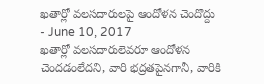ఖతార్లో వలసదారులపై ఆందోళన చెందొద్దు
- June 10, 2017
ఖతార్లో వలసదారులెవరూ ఆందోళన చెందడంలేదని, వారి భద్రతపైనగానీ, వారికి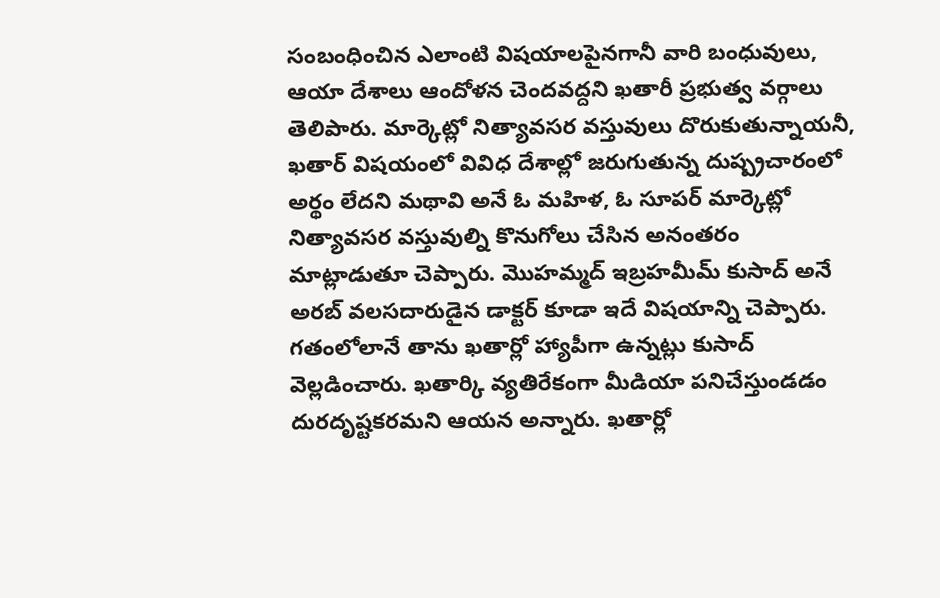సంబంధించిన ఎలాంటి విషయాలపైనగానీ వారి బంధువులు, ఆయా దేశాలు ఆందోళన చెందవద్దని ఖతారీ ప్రభుత్వ వర్గాలు తెలిపారు. మార్కెట్లో నిత్యావసర వస్తువులు దొరుకుతున్నాయనీ, ఖతార్ విషయంలో వివిధ దేశాల్లో జరుగుతున్న దుష్ప్రచారంలో అర్థం లేదని మథావి అనే ఓ మహిళ, ఓ సూపర్ మార్కెట్లో నిత్యావసర వస్తువుల్ని కొనుగోలు చేసిన అనంతరం మాట్లాడుతూ చెప్పారు. మొహమ్మద్ ఇబ్రహమీమ్ కుసాద్ అనే అరబ్ వలసదారుడైన డాక్టర్ కూడా ఇదే విషయాన్ని చెప్పారు. గతంలోలానే తాను ఖతార్లో హ్యాపీగా ఉన్నట్లు కుసాద్ వెల్లడించారు. ఖతార్కి వ్యతిరేకంగా మీడియా పనిచేస్తుండడం దురదృష్టకరమని ఆయన అన్నారు. ఖతార్లో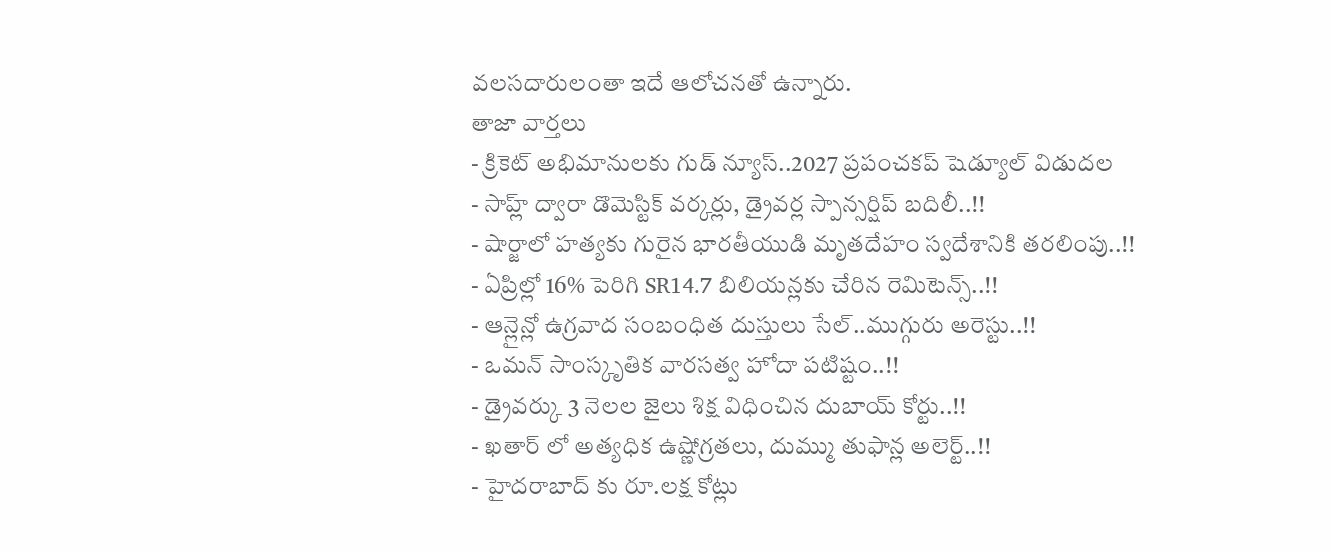వలసదారులంతా ఇదే ఆలోచనతో ఉన్నారు.
తాజా వార్తలు
- క్రికెట్ అభిమానులకు గుడ్ న్యూస్..2027 ప్రపంచకప్ షెడ్యూల్ విడుదల
- సాహ్ల్ ద్వారా డొమెస్టిక్ వర్కర్లు, డ్రైవర్ల స్పాన్సర్షిప్ బదిలీ..!!
- షార్జాలో హత్యకు గురైన భారతీయుడి మృతదేహం స్వదేశానికి తరలింపు..!!
- ఏప్రిల్లో 16% పెరిగి SR14.7 బిలియన్లకు చేరిన రెమిటెన్స్..!!
- ఆన్లైన్లో ఉగ్రవాద సంబంధిత దుస్తులు సేల్..ముగ్గురు అరెస్టు..!!
- ఒమన్ సాంస్కృతిక వారసత్వ హోదా పటిష్టం..!!
- డ్రైవర్కు 3 నెలల జైలు శిక్ష విధించిన దుబాయ్ కోర్టు..!!
- ఖతార్ లో అత్యధిక ఉష్ణోగ్రతలు, దుమ్ము తుఫాన్ల అలెర్ట్..!!
- హైదరాబాద్ కు రూ.లక్ష కోట్లు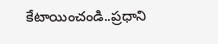కేటాయించండి..ప్రధాని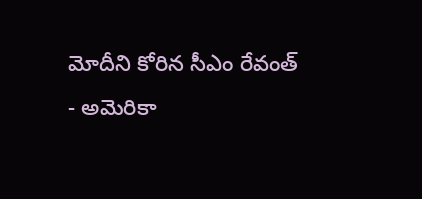మోదీని కోరిన సీఎం రేవంత్
- అమెరికా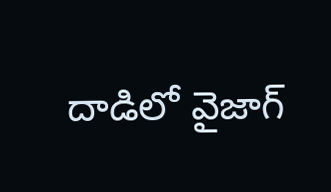దాడిలో వైజాగ్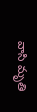వాసి మృతి